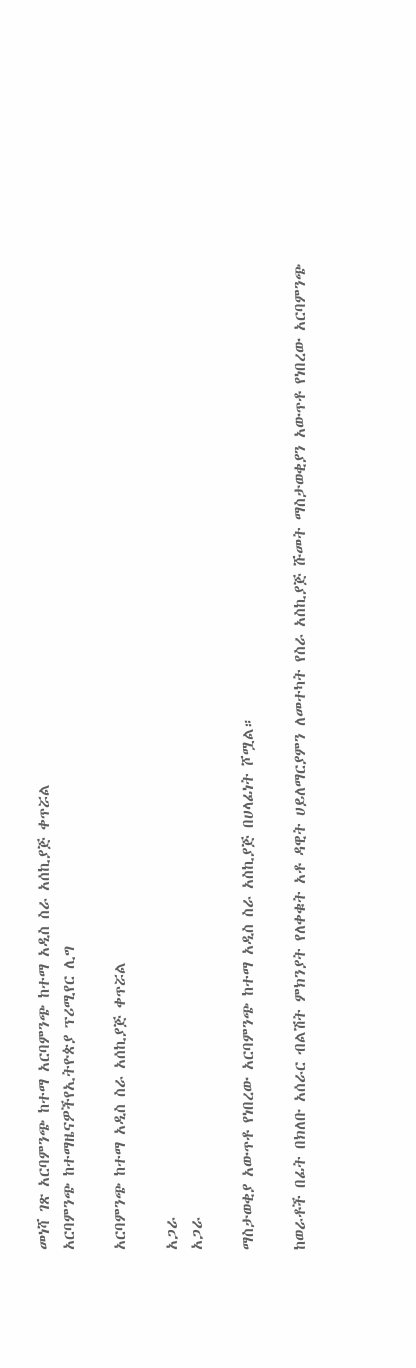መነሻ ገጽ አርባምንጭ ከተማ አርባምንጭ ከተማ አዲስ ስራ አሰኪያጅ ቀጥሯል
አርባምንጭ ከተማዜናዎችየኢትዮጵያ ፕሪሚየር ሊግ

አርባምንጭ ከተማ አዲስ ስራ አሰኪያጅ ቀጥሯል

አጋራ
አጋራ

ማስታወቂያ አውጥቶ የነበረው አርባምንጭ ከተማ አዲስ ስራ አስኪያጅ በሀላፊነት ሾሟል።

ከወራቶች በፊት በክለቡ አሰራር ብልሽት ምክንያት የለቀቁት አቶ ዳዊት ሀይለማርያምን ለመተካት የስራ አስኪያጅ ሹመት ማስታወቂያን አውጥቶ የነበረው አርባምንጭ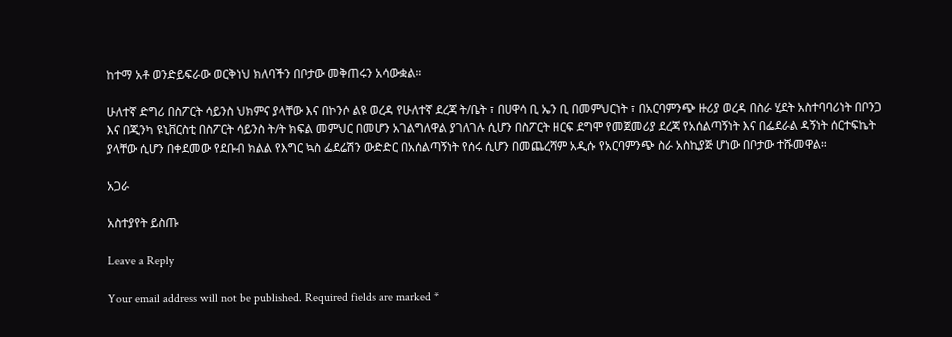ከተማ አቶ ወንድይፍራው ወርቅነህ ክለባችን በቦታው መቅጠሩን አሳውቋል።

ሁለተኛ ድግሪ በስፖርት ሳይንስ ህክምና ያላቸው እና በኮንሶ ልዩ ወረዳ የሁለተኛ ደረጃ ት/ቤት ፣ በሀዋሳ ቢ ኤን ቢ በመምህርነት ፣ በአርባምንጭ ዙሪያ ወረዳ በስራ ሂደት አስተባባሪነት በቦንጋ እና በጂንካ ዩኒቨርስቲ በስፖርት ሳይንስ ት/ት ክፍል መምህር በመሆን አገልግለዋል ያገለገሉ ሲሆን በስፖርት ዘርፍ ደግሞ የመጀመሪያ ደረጃ የአሰልጣኝነት እና በፌደራል ዳኝነት ሰርተፍኬት ያላቸው ሲሆን በቀደመው የደቡብ ክልል የእግር ኳስ ፌደሬሽን ውድድር በአሰልጣኝነት የሰሩ ሲሆን በመጨረሻም አዲሱ የአርባምንጭ ስራ አስኪያጅ ሆነው በቦታው ተሹመዋል።

አጋራ

አስተያየት ይስጡ

Leave a Reply

Your email address will not be published. Required fields are marked *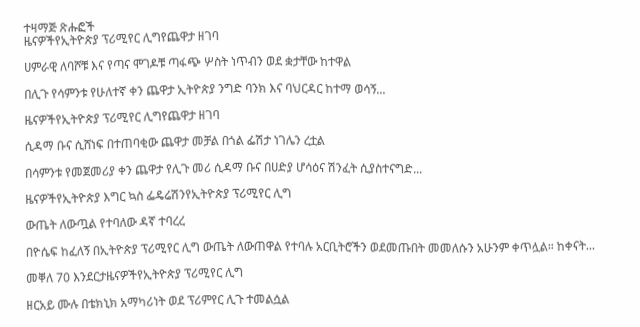ተዛማጅ ጽሑፎች
ዜናዎችየኢትዮጵያ ፕሪሚየር ሊግየጨዋታ ዘገባ

ሀምራዊ ለባሾቹ እና የጣና ሞገዶቹ ጣፋጭ ሦስት ነጥብን ወደ ቋታቸው ከተዋል

በሊጉ የሳምንቱ የሁለተኛ ቀን ጨዋታ ኢትዮጵያ ንግድ ባንክ እና ባህርዳር ከተማ ወሳኝ...

ዜናዎችየኢትዮጵያ ፕሪሚየር ሊግየጨዋታ ዘገባ

ሲዳማ ቡና ሲሸነፍ በተጠባቂው ጨዋታ መቻል በጎል ፌሽታ ነገሌን ረቷል

በሳምንቱ የመጀመሪያ ቀን ጨዋታ የሊጉ መሪ ሲዳማ ቡና በሀድያ ሆሳዕና ሽንፈት ሲያስተናግድ...

ዜናዎችየኢትዮጵያ እግር ኳስ ፌዴሬሽንየኢትዮጵያ ፕሪሚየር ሊግ

ውጤት ለውጧል የተባለው ዳኛ ተባረረ

በዮሴፍ ከፈለኝ በኢትዮጵያ ፕሪሚየር ሊግ ውጤት ለውጠዋል የተባሉ አርቢትሮችን ወደመጡበት መመለሱን አሁንም ቀጥሏል። ከቀናት...

መቐለ 70 እንደርታዜናዎችየኢትዮጵያ ፕሪሚየር ሊግ

ዘርአይ ሙሉ በቴክኒክ አማካሪነት ወደ ፕሪምየር ሊጉ ተመልሷል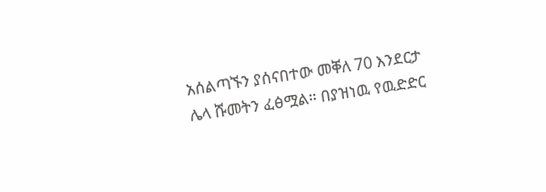አሰልጣኙን ያሰናበተው መቐለ 70 እንደርታ ሌላ ሹመትን ፈፅሟል። በያዝነዉ የዉድድር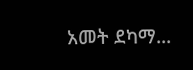አመት ደካማ...